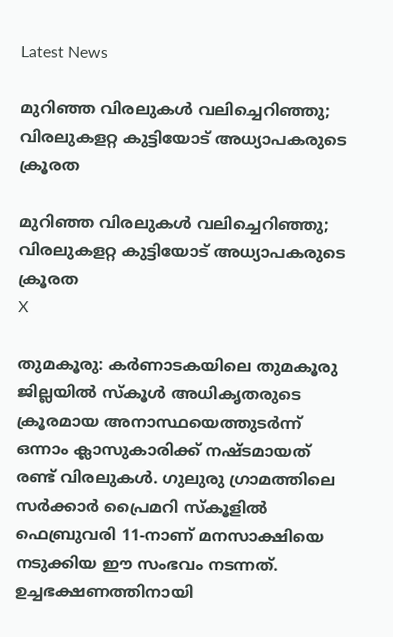Latest News

മുറിഞ്ഞ വിരലുകള്‍ വലിച്ചെറിഞ്ഞു; വിരലുകളറ്റ കുട്ടിയോട് അധ്യാപകരുടെ ക്രൂരത

മുറിഞ്ഞ വിരലുകള്‍ വലിച്ചെറിഞ്ഞു; വിരലുകളറ്റ കുട്ടിയോട് അധ്യാപകരുടെ ക്രൂരത
X

തുമകൂരു: കര്‍ണാടകയിലെ തുമകൂരു ജില്ലയില്‍ സ്‌കൂള്‍ അധികൃതരുടെ ക്രൂരമായ അനാസ്ഥയെത്തുടര്‍ന്ന് ഒന്നാം ക്ലാസുകാരിക്ക് നഷ്ടമായത് രണ്ട് വിരലുകള്‍. ഗുലുരു ഗ്രാമത്തിലെ സര്‍ക്കാര്‍ പ്രൈമറി സ്‌കൂളില്‍ ഫെബ്രുവരി 11-നാണ് മനസാക്ഷിയെ നടുക്കിയ ഈ സംഭവം നടന്നത്. ഉച്ചഭക്ഷണത്തിനായി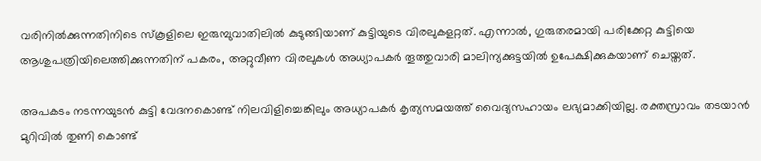വരിനില്‍ക്കുന്നതിനിടെ സ്‌കൂളിലെ ഇരുമ്പുവാതിലില്‍ കുടുങ്ങിയാണ് കുട്ടിയുടെ വിരലുകളറ്റത്. എന്നാല്‍, ഗുരുതരമായി പരിക്കേറ്റ കുട്ടിയെ ആശുപത്രിയിലെത്തിക്കുന്നതിന് പകരം, അറ്റുവീണ വിരലുകള്‍ അധ്യാപകര്‍ തൂത്തുവാരി മാലിന്യക്കുട്ടയില്‍ ഉപേക്ഷിക്കുകയാണ് ചെയ്തത്.

അപകടം നടന്നയുടന്‍ കുട്ടി വേദനകൊണ്ട് നിലവിളിച്ചെങ്കിലും അധ്യാപകര്‍ കൃത്യസമയത്ത് വൈദ്യസഹായം ലഭ്യമാക്കിയില്ല. രക്തസ്രാവം തടയാന്‍ മുറിവില്‍ തുണി കൊണ്ട്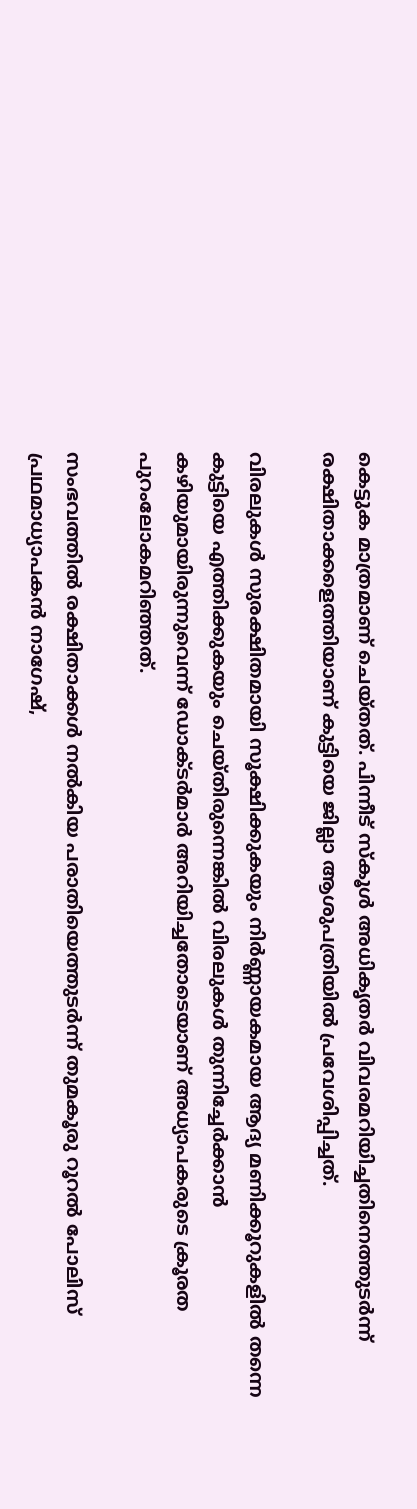കെട്ടുക മാത്രമാണ് ചെയ്തത്. പിന്നീട് സ്‌കൂള്‍ അധികൃതര്‍ വിവരമറിയിച്ചതിനെത്തുടര്‍ന്ന് രക്ഷിതാക്കളെത്തിയാണ് കുട്ടിയെ ജില്ലാ ആശുപത്രിയില്‍ പ്രവേശിപ്പിച്ചത്.

വിരലുകള്‍ സുരക്ഷിതമായി സൂക്ഷിക്കുകയും നിര്‍ണ്ണായകമായ ആദ്യ മണിക്കൂറുകളില്‍ തന്നെ കുട്ടിയെ എത്തിക്കുകയും ചെയ്തിരുന്നെങ്കില്‍ വിരലുകള്‍ തുന്നിച്ചേര്‍ക്കാന്‍ കഴിയുമായിരുന്നുവെന്ന് ഡോക്ടര്‍മാര്‍ അറിയിച്ചതോടെയാണ് അധ്യാപകരുടെ ക്രൂരത പുറംലോകമറിഞ്ഞത്.

സംഭവത്തില്‍ രക്ഷിതാക്കള്‍ നല്‍കിയ പരാതിയെത്തുടര്‍ന്ന് തുമകൂരു റൂറല്‍ പോലിസ് പ്രഥമാധ്യാപകന്‍ നാഗേഷ്,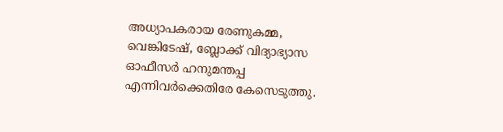അധ്യാപകരായ രേണുകമ്മ, വെങ്കിടേഷ്, ബ്ലോക്ക് വിദ്യാഭ്യാസ ഓഫീസര്‍ ഹനുമന്തപ്പ എന്നിവര്‍ക്കെതിരേ കേസെടുത്തു.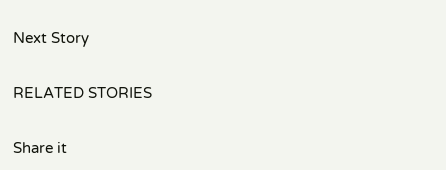Next Story

RELATED STORIES

Share it